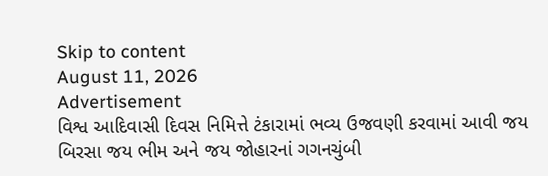Skip to content
August 11, 2026
Advertisement
વિશ્વ આદિવાસી દિવસ નિમિત્તે ટંકારામાં ભવ્ય ઉજવણી કરવામાં આવી જય બિરસા જય ભીમ અને જય જોહારનાં ગગનચુંબી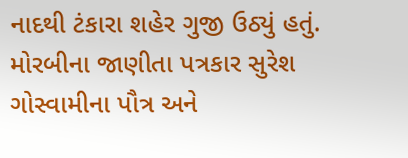નાદથી ટંકારા શહેર ગુજી ઉઠ્યું હતું. મોરબીના જાણીતા પત્રકાર સુરેશ ગોસ્વામીના પૌત્ર અને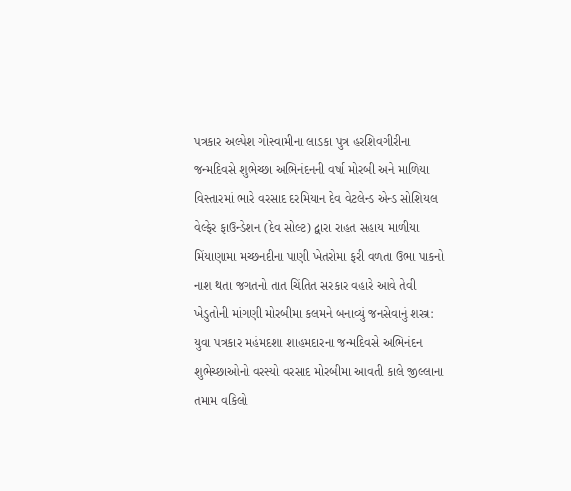પત્રકાર અલ્પેશ ગોસ્વામીના લાડકા પુત્ર હરશિવગીરીના જન્મદિવસે શુભેચ્છા અભિનંદનની વર્ષા મોરબી અને માળિયા વિસ્તારમાં ભારે વરસાદ દરમિયાન દેવ વેટલેન્ડ એન્ડ સોશિયલ વેલ્ફેર ફાઉન્ડેશન (દેવ સોલ્ટ) દ્વારા રાહત સહાય માળીયા મિંયાણામા મચ્છનદીના પાણી ખેતરોમા ફરી વળતા ઉભા પાકનો નાશ થતા જગતનો તાત ચિંતિત સરકાર વહારે આવે તેવી ખેડુતોની માંગણી મોરબીમા કલમને બનાવ્યું જનસેવાનું શસ્ત્ર: યુવા પત્રકાર મહંમદશા શાહમદારના જન્મદિવસે અભિનંદન શુભેચ્છાઓનો વરસ્યો વરસાદ મોરબીમા આવતી કાલે જીલ્લાના તમામ વકિલો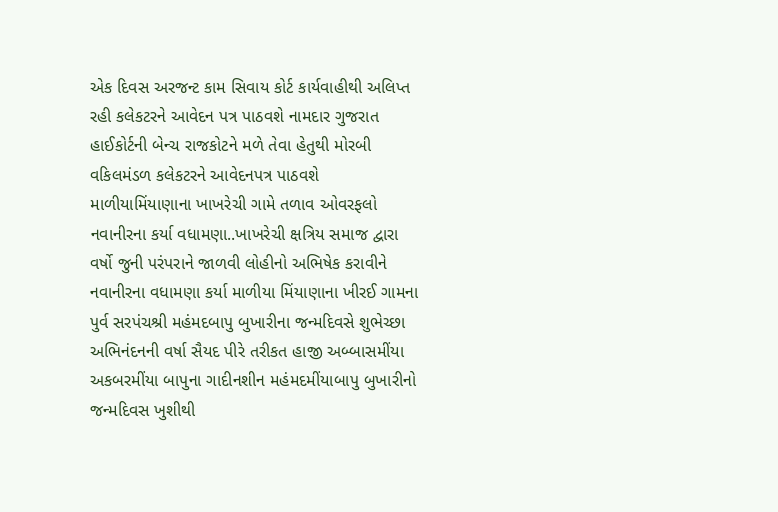એક દિવસ અરજન્ટ કામ સિવાય કોર્ટ કાર્યવાહીથી અલિપ્ત રહી કલેકટરને આવેદન પત્ર પાઠવશે નામદાર ગુજરાત હાઈકોર્ટની બેન્ચ રાજકોટને મળે તેવા હેતુથી મોરબી વકિલમંડળ કલેકટરને આવેદનપત્ર પાઠવશે માળીયામિંયાણાના ખાખરેચી ગામે તળાવ ઓવરફલો નવાનીરના કર્યા વધામણા..ખાખરેચી ક્ષત્રિય સમાજ દ્વારા વર્ષો જુની પરંપરાને જાળવી લોહીનો અભિષેક કરાવીને નવાનીરના વધામણા કર્યા માળીયા મિંયાણાના ખીરઈ ગામના પુર્વ સરપંચશ્રી મહંમદબાપુ બુખારીના જન્મદિવસે શુભેચ્છા અભિનંદનની વર્ષા સૈયદ પીરે તરીકત હાજી અબ્બાસમીંયા અકબરમીંયા બાપુના ગાદીનશીન મહંમદમીંયાબાપુ બુખારીનો જન્મદિવસ ખુશીથી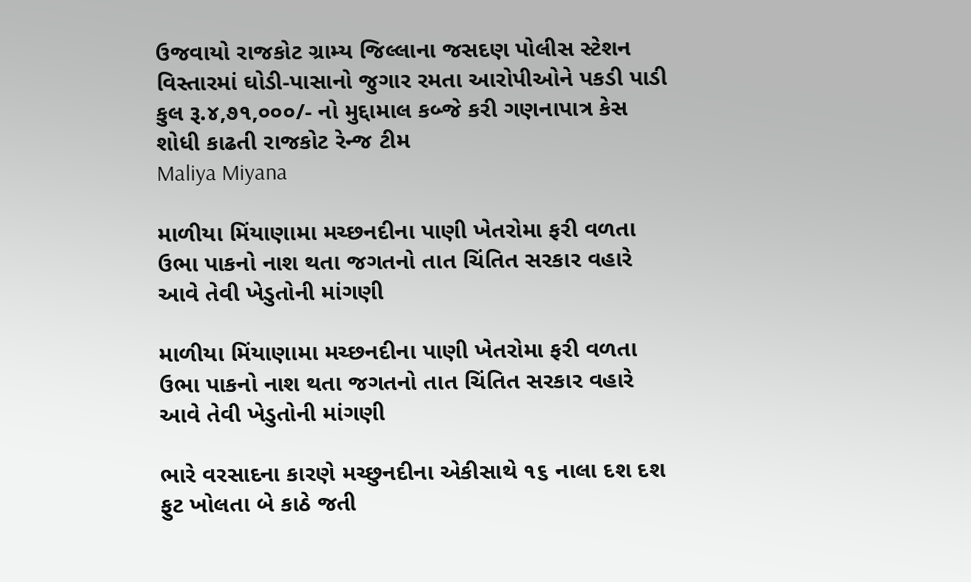ઉજવાયો રાજકોટ ગ્રામ્ય જિલ્લાના જસદણ પોલીસ સ્ટેશન વિસ્તારમાં ઘોડી-પાસાનો જુગાર રમતા આરોપીઓને પકડી પાડી કુલ રૂ.૪,૭૧,૦૦૦/- નો મુદ્દામાલ કબ્જે કરી ગણનાપાત્ર કેસ શોધી કાઢતી રાજકોટ રેન્જ ટીમ
Maliya Miyana

માળીયા મિંયાણામા મચ્છનદીના પાણી ખેતરોમા ફરી વળતા ઉભા પાકનો નાશ થતા જગતનો તાત ચિંતિત સરકાર વહારે આવે તેવી ખેડુતોની માંગણી

માળીયા મિંયાણામા મચ્છનદીના પાણી ખેતરોમા ફરી વળતા ઉભા પાકનો નાશ થતા જગતનો તાત ચિંતિત સરકાર વહારે આવે તેવી ખેડુતોની માંગણી

ભારે વરસાદના કારણે મચ્છુનદીના એકીસાથે ૧૬ નાલા દશ દશ ફુટ ખોલતા બે કાઠે જતી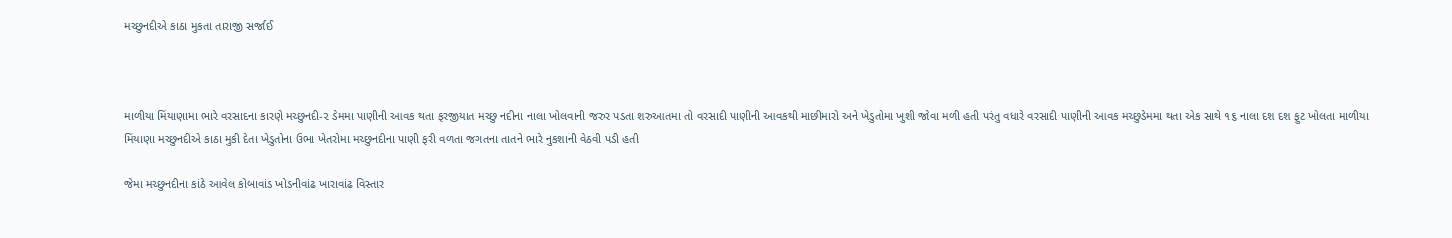મચ્છુનદીએ કાઠા મુકતા તારાજી સર્જાઈ



માળીયા મિંયાણામા ભારે વરસાદના કારણે મચ્છુનદી-૨ ડેમમા પાણીની આવક થતા ફરજીયાત મચ્છુ નદીના નાલા ખોલવાની જરુર પડતા શરુઆતમા તો વરસાદી પાણીની આવકથી માછીમારો અને ખેડુતોમા ખુશી જોવા મળી હતી પરંતુ વધારે વરસાદી પાણીની આવક મચ્છુડેમમા થતા એક સાથે ૧૬ નાલા દશ દશ ફુટ ખોલતા માળીયા મિંયાણા મચ્છુનદીએ કાઠા મુકી દેતા ખેડુતોના ઉભા ખેતરોમા મચ્છુનદીના પાણી ફરી વળતા જગતના તાતને ભારે નુકશાની વેઠવી પડી હતી

જેમા મચ્છુનદીના કાંઠે આવેલ કોબાવાંડ ખોડનીવાંઢ ખારાવાંઢ વિસ્તાર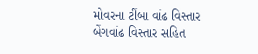મોવરના ટીંબા વાંઢ વિસ્તાર બેંગવાંઢ વિસ્તાર સહિત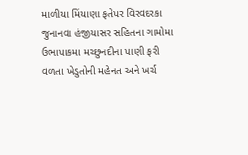માળીયા મિંયાણા ફતેપર વિરવદરકા જુનાનવા હંજીયાસર સહિતના ગામોમા ઉભાપાકમા મચ્છુનદીના પાણી ફરી વળતા ખેડુતોની મહેનત અને ખર્ચ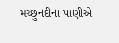મચ્છુનદીના પાણીએ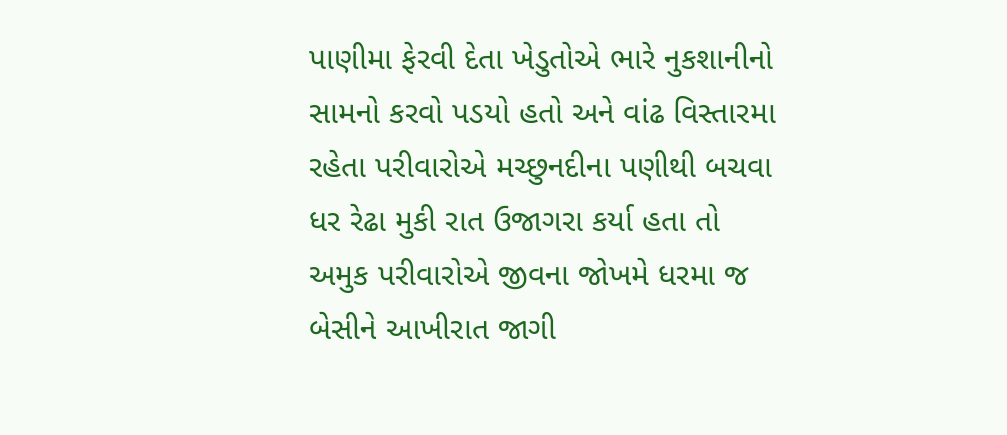પાણીમા ફેરવી દેતા ખેડુતોએ ભારે નુકશાનીનો સામનો કરવો પડયો હતો અને વાંઢ વિસ્તારમા રહેતા પરીવારોએ મચ્છુનદીના પણીથી બચવા ધર રેઢા મુકી રાત ઉજાગરા કર્યા હતા તો અમુક પરીવારોએ જીવના જોખમે ધરમા જ બેસીને આખીરાત જાગી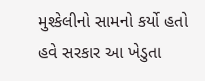મુશ્કેલીનો સામનો કર્યો હતો હવે સરકાર આ ખેડુતા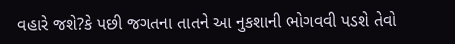વહારે જશે?કે પછી જગતના તાતને આ નુકશાની ભોગવવી પડશે તેવો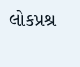લોકપ્રશ્ર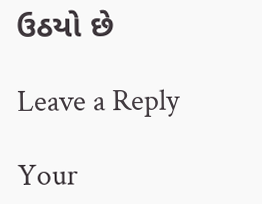ઉઠયો છે

Leave a Reply

Your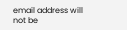email address will not be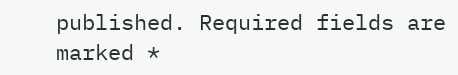published. Required fields are marked *